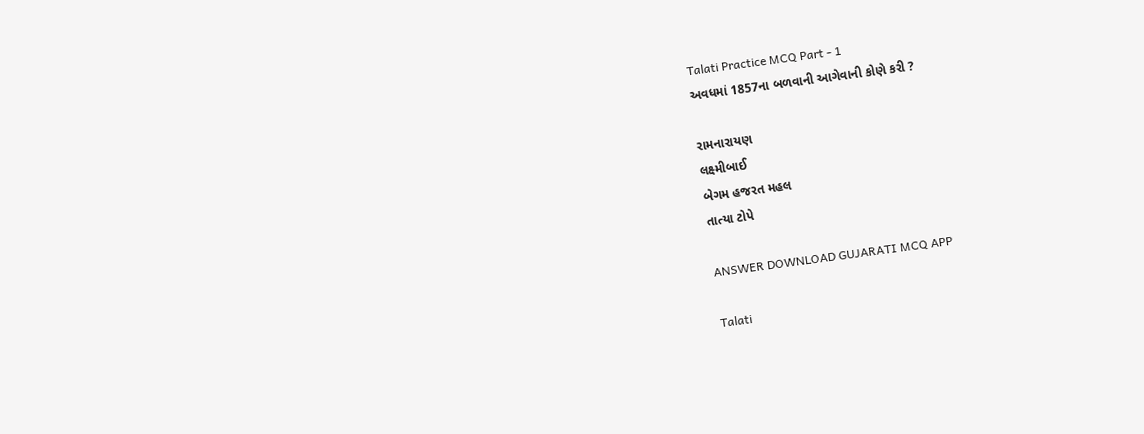Talati Practice MCQ Part - 1
અવધમાં 1857ના બળવાની આગેવાની કોણે કરી ?

રામનારાયણ
લક્ષ્મીબાઈ
બેગમ હજરત મહલ
તાત્યા ટોપે

ANSWER DOWNLOAD GUJARATI MCQ APP

Talati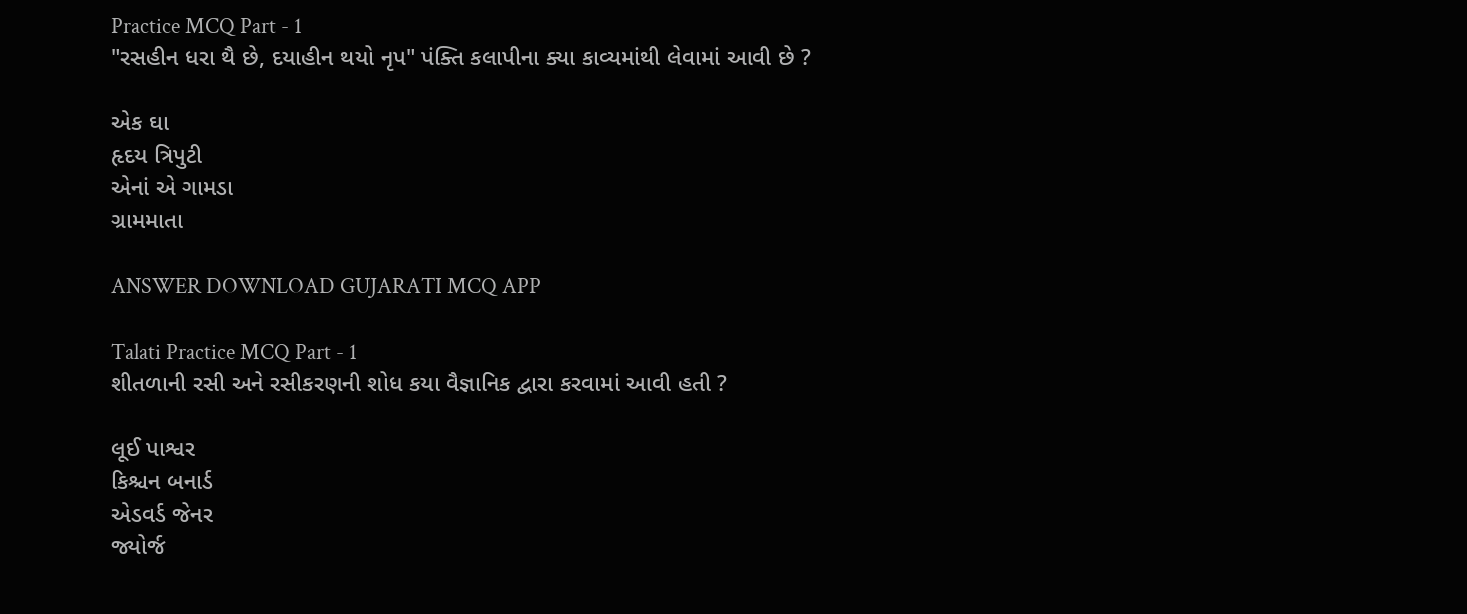Practice MCQ Part - 1
"રસહીન ધરા થૈ છે, દયાહીન થયો નૃપ" પંક્તિ કલાપીના ક્યા કાવ્યમાંથી લેવામાં આવી છે ?

એક ઘા
હૃદય ત્રિપુટી
એનાં એ ગામડા
ગ્રામમાતા

ANSWER DOWNLOAD GUJARATI MCQ APP

Talati Practice MCQ Part - 1
શીતળાની રસી અને રસીકરણની શોધ કયા વૈજ્ઞાનિક દ્વારા કરવામાં આવી હતી ?

લૂઈ પાશ્વર
કિશ્ચન બનાર્ડ
એડવર્ડ જેનર
જ્યોર્જ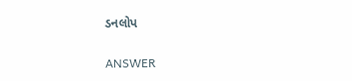ડનલોપ

ANSWER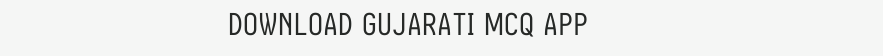DOWNLOAD GUJARATI MCQ APP